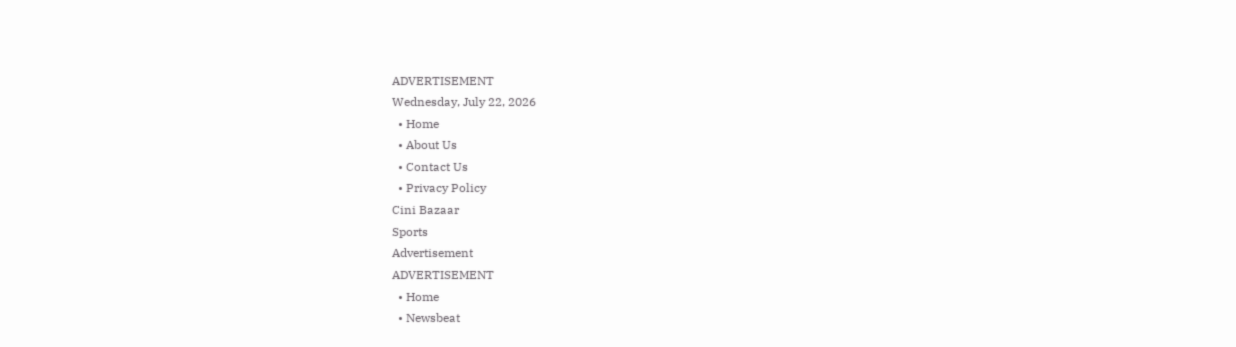ADVERTISEMENT
Wednesday, July 22, 2026
  • Home
  • About Us
  • Contact Us
  • Privacy Policy
Cini Bazaar
Sports
Advertisement
ADVERTISEMENT
  • Home
  • Newsbeat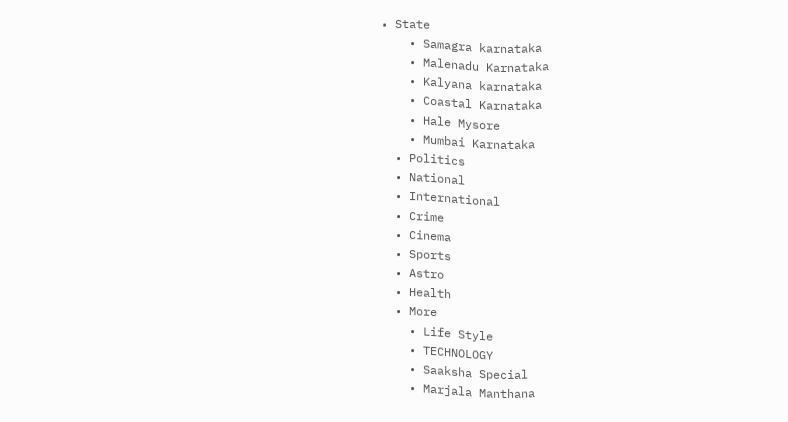• State
    • Samagra karnataka
    • Malenadu Karnataka
    • Kalyana karnataka
    • Coastal Karnataka
    • Hale Mysore
    • Mumbai Karnataka
  • Politics
  • National
  • International
  • Crime
  • Cinema
  • Sports
  • Astro
  • Health
  • More
    • Life Style
    • TECHNOLOGY
    • Saaksha Special
    • Marjala Manthana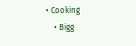• Cooking
    • Bigg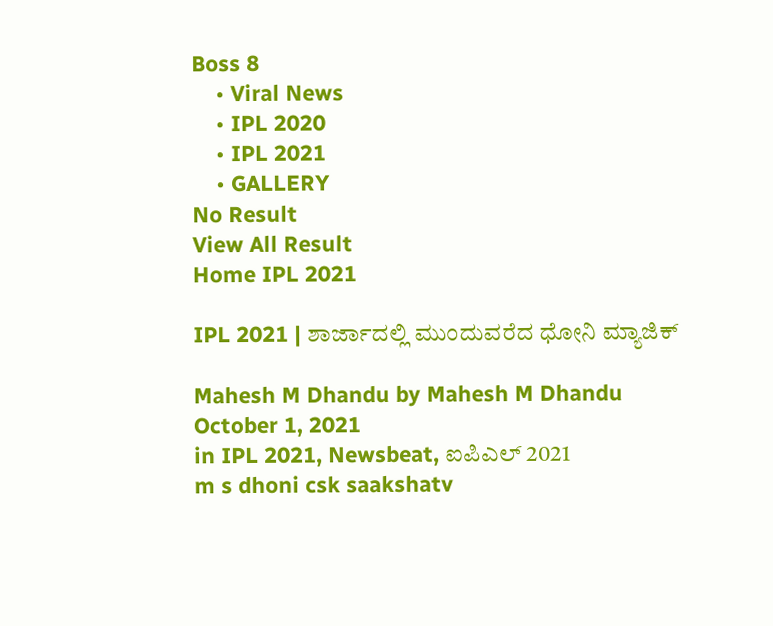Boss 8
    • Viral News
    • IPL 2020
    • IPL 2021
    • GALLERY
No Result
View All Result
Home IPL 2021

IPL 2021 | ಶಾರ್ಜಾದಲ್ಲಿ ಮುಂದುವರೆದ ಧೋನಿ ಮ್ಯಾಜಿಕ್

Mahesh M Dhandu by Mahesh M Dhandu
October 1, 2021
in IPL 2021, Newsbeat, ಐಪಿಎಲ್ 2021
m s dhoni csk saakshatv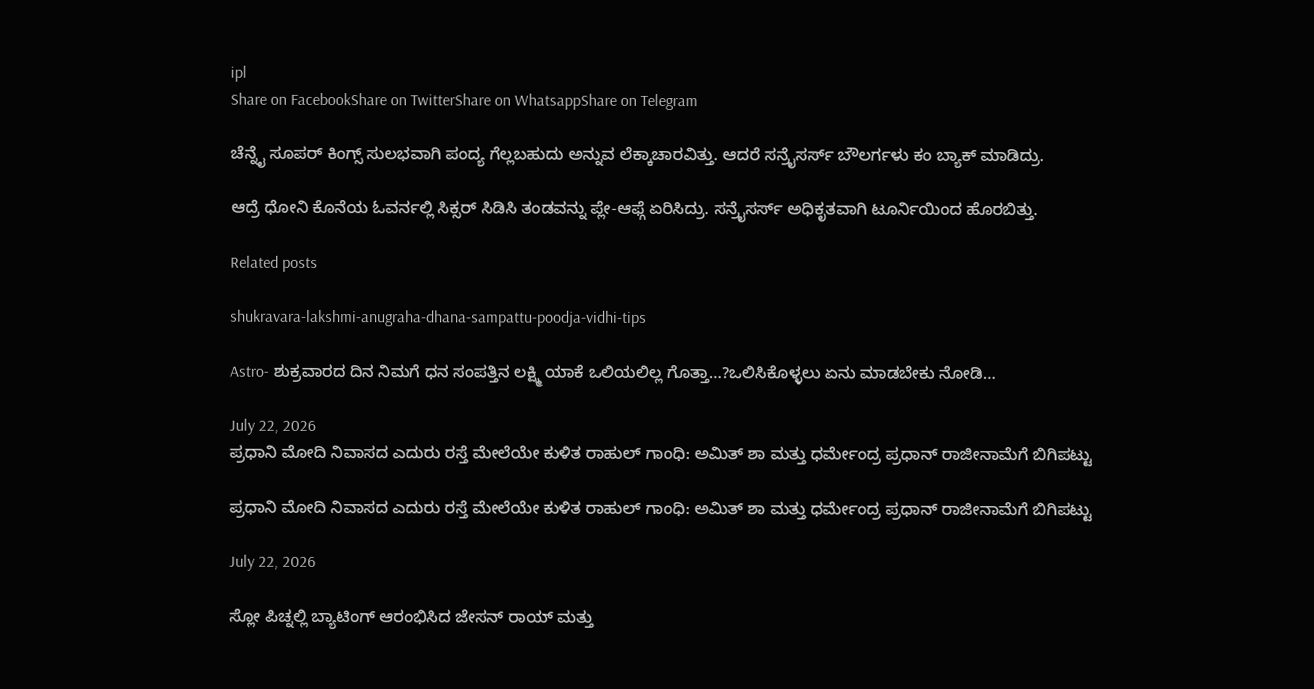ipl
Share on FacebookShare on TwitterShare on WhatsappShare on Telegram

ಚೆನ್ನೈ ಸೂಪರ್ ಕಿಂಗ್ಸ್ ಸುಲಭವಾಗಿ ಪಂದ್ಯ ಗೆಲ್ಲಬಹುದು ಅನ್ನುವ ಲೆಕ್ಕಾಚಾರವಿತ್ತು. ಆದರೆ ಸನ್ರೈಸರ್ಸ್ ಬೌಲರ್ಗಳು ಕಂ ಬ್ಯಾಕ್ ಮಾಡಿದ್ರು.

ಆದ್ರೆ ಧೋನಿ ಕೊನೆಯ ಓವರ್ನಲ್ಲಿ ಸಿಕ್ಸರ್ ಸಿಡಿಸಿ ತಂಡವನ್ನು ಪ್ಲೇ-ಆಫ್ಗೆ ಏರಿಸಿದ್ರು. ಸನ್ರೈಸರ್ಸ್ ಅಧಿಕೃತವಾಗಿ ಟೂರ್ನಿಯಿಂದ ಹೊರಬಿತ್ತು.

Related posts

shukravara-lakshmi-anugraha-dhana-sampattu-poodja-vidhi-tips

Astro- ಶುಕ್ರವಾರದ ದಿನ ನಿಮಗೆ ಧನ ಸಂಪತ್ತಿನ ಲಕ್ಷ್ಮಿ ಯಾಕೆ ಒಲಿಯಲಿಲ್ಲ ಗೊತ್ತಾ…?ಒಲಿಸಿಕೊಳ್ಳಲು ಏನು ಮಾಡಬೇಕು ನೋಡಿ…

July 22, 2026
ಪ್ರಧಾನಿ ಮೋದಿ ನಿವಾಸದ ಎದುರು ರಸ್ತೆ ಮೇಲೆಯೇ ಕುಳಿತ ರಾಹುಲ್ ಗಾಂಧಿ: ಅಮಿತ್ ಶಾ ಮತ್ತು ಧರ್ಮೇಂದ್ರ ಪ್ರಧಾನ್ ರಾಜೀನಾಮೆಗೆ ಬಿಗಿಪಟ್ಟು

ಪ್ರಧಾನಿ ಮೋದಿ ನಿವಾಸದ ಎದುರು ರಸ್ತೆ ಮೇಲೆಯೇ ಕುಳಿತ ರಾಹುಲ್ ಗಾಂಧಿ: ಅಮಿತ್ ಶಾ ಮತ್ತು ಧರ್ಮೇಂದ್ರ ಪ್ರಧಾನ್ ರಾಜೀನಾಮೆಗೆ ಬಿಗಿಪಟ್ಟು

July 22, 2026

ಸ್ಲೋ ಪಿಚ್ನಲ್ಲಿ ಬ್ಯಾಟಿಂಗ್ ಆರಂಭಿಸಿದ ಜೇಸನ್ ರಾಯ್ ಮತ್ತು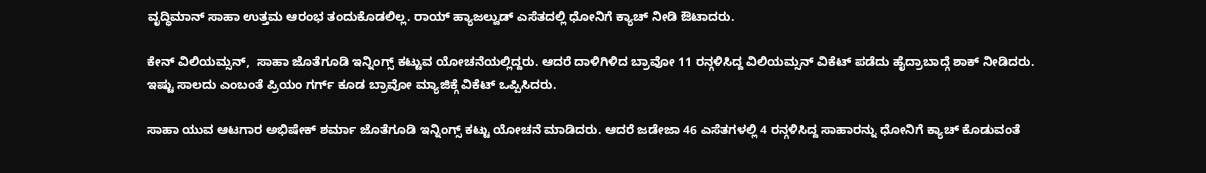ವೃದ್ಧಿಮಾನ್ ಸಾಹಾ ಉತ್ತಮ ಆರಂಭ ತಂದುಕೊಡಲಿಲ್ಲ. ರಾಯ್ ಹ್ಯಾಜಲ್ವುಡ್ ಎಸೆತದಲ್ಲಿ ಧೋನಿಗೆ ಕ್ಯಾಚ್ ನೀಡಿ ಔಟಾದರು.

ಕೇನ್ ವಿಲಿಯಮ್ಸನ್,  ಸಾಹಾ ಜೊತೆಗೂಡಿ ಇನ್ನಿಂಗ್ಸ್ ಕಟ್ಟುವ ಯೋಚನೆಯಲ್ಲಿದ್ದರು. ಆದರೆ ದಾಳಿಗಿಳಿದ ಬ್ರಾವೋ 11 ರನ್ಗಳಿಸಿದ್ದ ವಿಲಿಯಮ್ಸನ್ ವಿಕೆಟ್ ಪಡೆದು ಹೈದ್ರಾಬಾದ್ಗೆ ಶಾಕ್ ನೀಡಿದರು. ಇಷ್ಟು ಸಾಲದು ಎಂಬಂತೆ ಪ್ರಿಯಂ ಗರ್ಗ್ ಕೂಡ ಬ್ರಾವೋ ಮ್ಯಾಜಿಕ್ಗೆ ವಿಕೆಟ್ ಒಪ್ಪಿಸಿದರು.

ಸಾಹಾ ಯುವ ಆಟಗಾರ ಅಭಿಷೇಕ್ ಶರ್ಮಾ ಜೊತೆಗೂಡಿ ಇನ್ನಿಂಗ್ಸ್ ಕಟ್ಟು ಯೋಚನೆ ಮಾಡಿದರು. ಆದರೆ ಜಡೇಜಾ 46 ಎಸೆತಗಳಲ್ಲಿ 4 ರನ್ಗಳಿಸಿದ್ದ ಸಾಹಾರನ್ನು ಧೋನಿಗೆ ಕ್ಯಾಚ್ ಕೊಡುವಂತೆ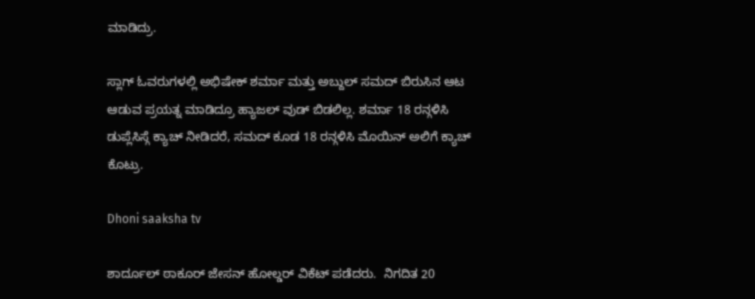ಮಾಡಿದ್ರು.

ಸ್ಲಾಗ್ ಓವರುಗಳಲ್ಲಿ ಅಭಿಷೇಕ್ ಶರ್ಮಾ ಮತ್ತು ಅಬ್ದುಲ್ ಸಮದ್ ಬಿರುಸಿನ ಆಟ ಆಡುವ ಪ್ರಯತ್ನ ಮಾಡಿದ್ರೂ ಹ್ಯಾಜಲ್ ವುಡ್ ಬಿಡಲಿಲ್ಲ. ಶರ್ಮಾ 18 ರನ್ಗಳಿಸಿ ಡುಪ್ಲೆಸಿಸ್ಗೆ ಕ್ಯಾಚ್ ನೀಡಿದರೆ, ಸಮದ್ ಕೂಡ 18 ರನ್ಗಳಿಸಿ ಮೊಯಿನ್ ಅಲಿಗೆ ಕ್ಯಾಚ್ ಕೊಟ್ರು.

Dhoni saaksha tv

ಶಾರ್ದೂಲ್ ಠಾಕೂರ್ ಜೇಸನ್ ಹೋಲ್ಡರ್ ವಿಕೆಟ್ ಪಡೆದರು.  ನಿಗದಿತ 20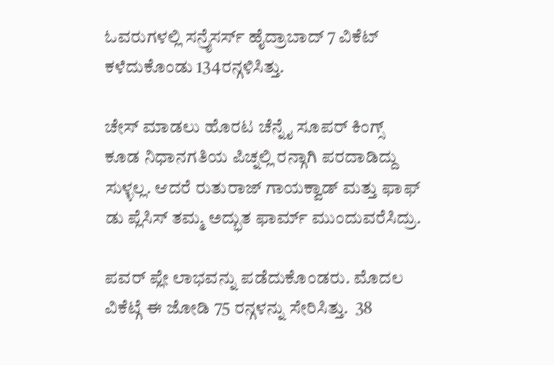ಓವರುಗಳಲ್ಲಿ ಸನ್ರೈಸರ್ಸ್ ಹೈದ್ರಾಬಾದ್ 7 ವಿಕೆಟ್ ಕಳೆದುಕೊಂಡು 134ರನ್ಗಳಿಸಿತ್ತು.

ಚೇಸ್ ಮಾಡಲು ಹೊರಟ ಚೆನ್ನೈ ಸೂಪರ್ ಕಿಂಗ್ಸ್ ಕೂಡ ನಿಧಾನಗತಿಯ ಪಿಚ್ನಲ್ಲಿ ರನ್ಗಾಗಿ ಪರದಾಡಿದ್ದು ಸುಳ್ಳಲ್ಲ. ಆದರೆ ರುತುರಾಜ್ ಗಾಯಕ್ವಾಡ್ ಮತ್ತು ಫಾಫ್ ಡು ಪ್ಲೆಸಿಸ್ ತಮ್ಮ ಅದ್ಭುತ ಫಾರ್ಮ್ ಮುಂದುವರೆಸಿದ್ರು.

ಪವರ್ ಪ್ಲೇ ಲಾಭವನ್ನು ಪಡೆದುಕೊಂಡರು. ಮೊದಲ ವಿಕೆಟ್ಗೆ ಈ ಜೋಡಿ 75 ರನ್ಗಳನ್ನು ಸೇರಿಸಿತ್ತು.  38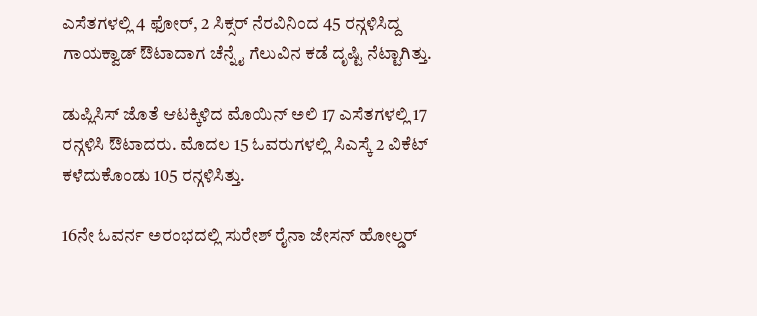ಎಸೆತಗಳಲ್ಲಿ 4 ಫೋರ್, 2 ಸಿಕ್ಸರ್ ನೆರವಿನಿಂದ 45 ರನ್ಗಳಿಸಿದ್ದ ಗಾಯಕ್ವಾಡ್ ಔಟಾದಾಗ ಚೆನ್ನೈ ಗೆಲುವಿನ ಕಡೆ ದೃಷ್ಟಿ ನೆಟ್ಟಾಗಿತ್ತು.

ಡುಪ್ಲಿಸಿಸ್ ಜೊತೆ ಆಟಕ್ಕಿಳಿದ ಮೊಯಿನ್ ಅಲಿ 17 ಎಸೆತಗಳಲ್ಲಿ 17 ರನ್ಗಳಿಸಿ ಔಟಾದರು. ಮೊದಲ 15 ಓವರುಗಳಲ್ಲಿ ಸಿಎಸ್ಕೆ 2 ವಿಕೆಟ್ ಕಳೆದುಕೊಂಡು 105 ರನ್ಗಳಿಸಿತ್ತು.

16ನೇ ಓವರ್ನ ಅರಂಭದಲ್ಲಿ ಸುರೇಶ್ ರೈನಾ ಜೇಸನ್ ಹೋಲ್ಡರ್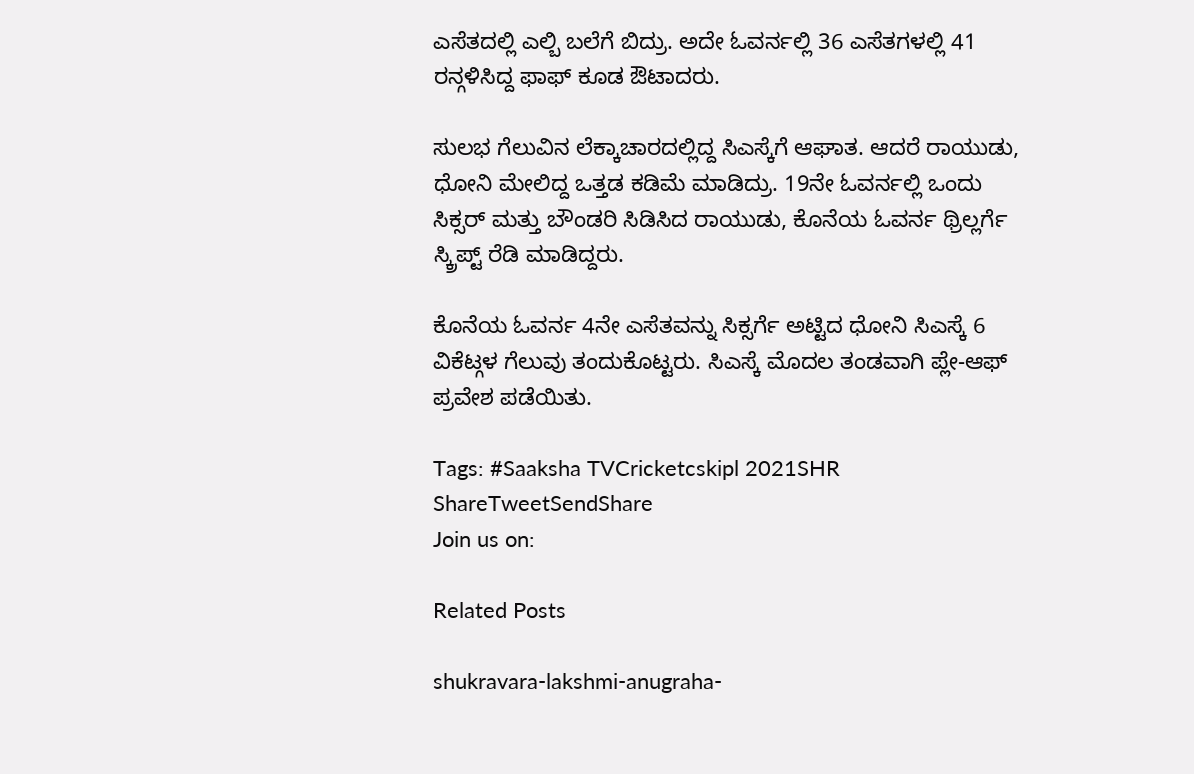ಎಸೆತದಲ್ಲಿ ಎಲ್ಬಿ ಬಲೆಗೆ ಬಿದ್ರು. ಅದೇ ಓವರ್ನಲ್ಲಿ 36 ಎಸೆತಗಳಲ್ಲಿ 41 ರನ್ಗಳಿಸಿದ್ದ ಫಾಫ್ ಕೂಡ ಔಟಾದರು.

ಸುಲಭ ಗೆಲುವಿನ ಲೆಕ್ಕಾಚಾರದಲ್ಲಿದ್ದ ಸಿಎಸ್ಕೆಗೆ ಆಘಾತ. ಆದರೆ ರಾಯುಡು, ಧೋನಿ ಮೇಲಿದ್ದ ಒತ್ತಡ ಕಡಿಮೆ ಮಾಡಿದ್ರು. 19ನೇ ಓವರ್ನಲ್ಲಿ ಒಂದು ಸಿಕ್ಸರ್ ಮತ್ತು ಬೌಂಡರಿ ಸಿಡಿಸಿದ ರಾಯುಡು, ಕೊನೆಯ ಓವರ್ನ ಥ್ರಿಲ್ಲರ್ಗೆ ಸ್ಕ್ರಿಪ್ಟ್ ರೆಡಿ ಮಾಡಿದ್ದರು.

ಕೊನೆಯ ಓವರ್ನ 4ನೇ ಎಸೆತವನ್ನು ಸಿಕ್ಸರ್ಗೆ ಅಟ್ಟಿದ ಧೋನಿ ಸಿಎಸ್ಕೆ 6 ವಿಕೆಟ್ಗಳ ಗೆಲುವು ತಂದುಕೊಟ್ಟರು. ಸಿಎಸ್ಕೆ ಮೊದಲ ತಂಡವಾಗಿ ಪ್ಲೇ-ಆಫ್ ಪ್ರವೇಶ ಪಡೆಯಿತು.

Tags: #Saaksha TVCricketcskipl 2021SHR
ShareTweetSendShare
Join us on:

Related Posts

shukravara-lakshmi-anugraha-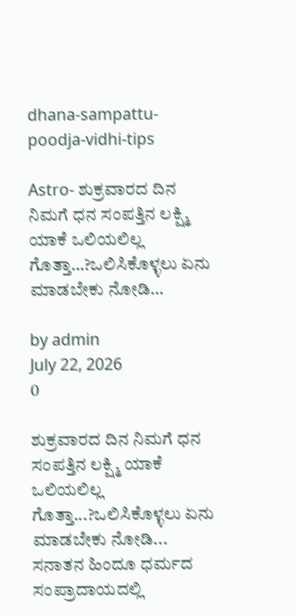dhana-sampattu-poodja-vidhi-tips

Astro- ಶುಕ್ರವಾರದ ದಿನ ನಿಮಗೆ ಧನ ಸಂಪತ್ತಿನ ಲಕ್ಷ್ಮಿ ಯಾಕೆ ಒಲಿಯಲಿಲ್ಲ ಗೊತ್ತಾ…?ಒಲಿಸಿಕೊಳ್ಳಲು ಏನು ಮಾಡಬೇಕು ನೋಡಿ…

by admin
July 22, 2026
0

ಶುಕ್ರವಾರದ ದಿನ ನಿಮಗೆ ಧನ ಸಂಪತ್ತಿನ ಲಕ್ಷ್ಮಿ ಯಾಕೆ ಒಲಿಯಲಿಲ್ಲ ಗೊತ್ತಾ...?ಒಲಿಸಿಕೊಳ್ಳಲು ಏನು ಮಾಡಬೇಕು ನೋಡಿ... ಸನಾತನ ಹಿಂದೂ ಧರ್ಮದ ಸಂಪ್ರಾದಾಯದಲ್ಲಿ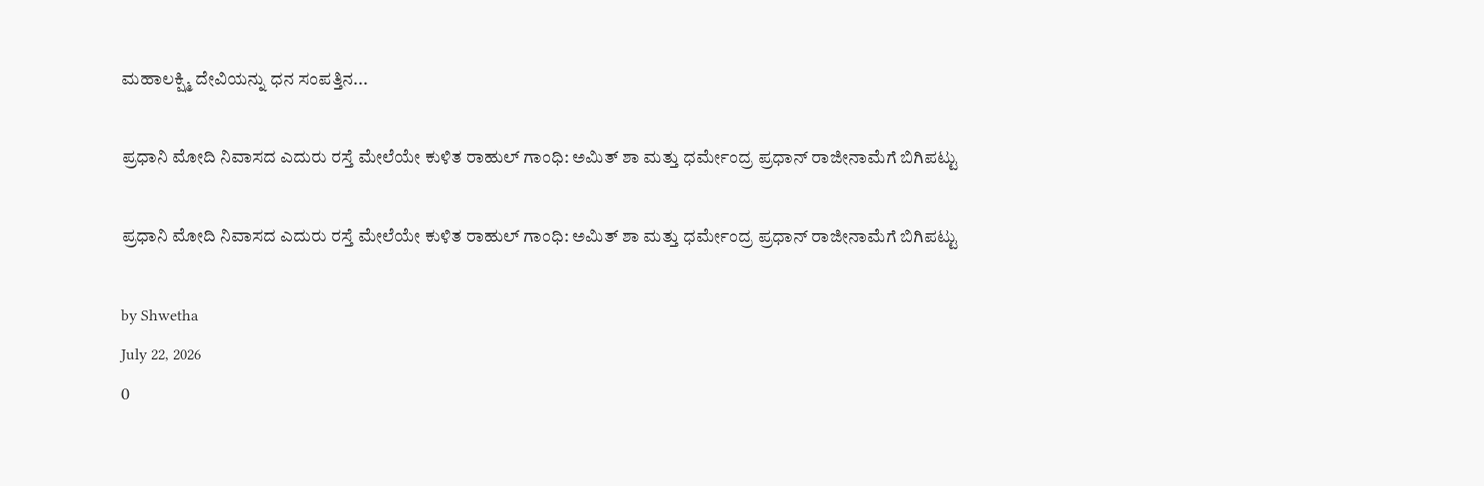ಮಹಾಲಕ್ಷ್ಮಿ ದೇವಿಯನ್ನು ಧನ ಸಂಪತ್ತಿನ...

ಪ್ರಧಾನಿ ಮೋದಿ ನಿವಾಸದ ಎದುರು ರಸ್ತೆ ಮೇಲೆಯೇ ಕುಳಿತ ರಾಹುಲ್ ಗಾಂಧಿ: ಅಮಿತ್ ಶಾ ಮತ್ತು ಧರ್ಮೇಂದ್ರ ಪ್ರಧಾನ್ ರಾಜೀನಾಮೆಗೆ ಬಿಗಿಪಟ್ಟು

ಪ್ರಧಾನಿ ಮೋದಿ ನಿವಾಸದ ಎದುರು ರಸ್ತೆ ಮೇಲೆಯೇ ಕುಳಿತ ರಾಹುಲ್ ಗಾಂಧಿ: ಅಮಿತ್ ಶಾ ಮತ್ತು ಧರ್ಮೇಂದ್ರ ಪ್ರಧಾನ್ ರಾಜೀನಾಮೆಗೆ ಬಿಗಿಪಟ್ಟು

by Shwetha
July 22, 2026
0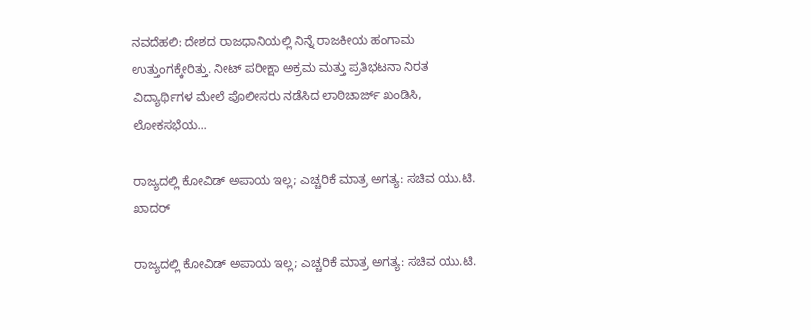ನವದೆಹಲಿ: ದೇಶದ ರಾಜಧಾನಿಯಲ್ಲಿ ನಿನ್ನೆ ರಾಜಕೀಯ ಹಂಗಾಮ ಉತ್ತುಂಗಕ್ಕೇರಿತ್ತು. ನೀಟ್ ಪರೀಕ್ಷಾ ಅಕ್ರಮ ಮತ್ತು ಪ್ರತಿಭಟನಾ ನಿರತ ವಿದ್ಯಾರ್ಥಿಗಳ ಮೇಲೆ ಪೊಲೀಸರು ನಡೆಸಿದ ಲಾಠಿಚಾರ್ಜ್ ಖಂಡಿಸಿ, ಲೋಕಸಭೆಯ...

ರಾಜ್ಯದಲ್ಲಿ ಕೋವಿಡ್ ಅಪಾಯ ಇಲ್ಲ; ಎಚ್ಚರಿಕೆ ಮಾತ್ರ ಅಗತ್ಯ: ಸಚಿವ ಯು.ಟಿ. ಖಾದರ್

ರಾಜ್ಯದಲ್ಲಿ ಕೋವಿಡ್ ಅಪಾಯ ಇಲ್ಲ; ಎಚ್ಚರಿಕೆ ಮಾತ್ರ ಅಗತ್ಯ: ಸಚಿವ ಯು.ಟಿ.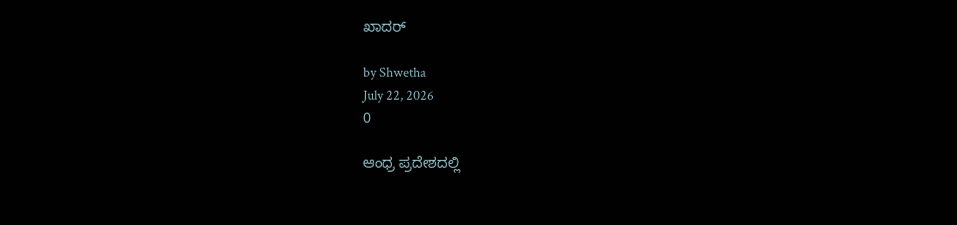ಖಾದರ್

by Shwetha
July 22, 2026
0

ಆಂಧ್ರ ಪ್ರದೇಶದಲ್ಲಿ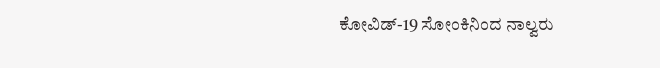ಕೋವಿಡ್-19 ಸೋಂಕಿನಿಂದ ನಾಲ್ವರು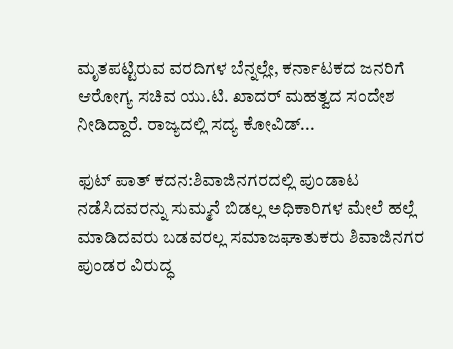ಮೃತಪಟ್ಟಿರುವ ವರದಿಗಳ ಬೆನ್ನಲ್ಲೇ, ಕರ್ನಾಟಕದ ಜನರಿಗೆ ಆರೋಗ್ಯ ಸಚಿವ ಯು.ಟಿ. ಖಾದರ್ ಮಹತ್ವದ ಸಂದೇಶ ನೀಡಿದ್ದಾರೆ. ರಾಜ್ಯದಲ್ಲಿ ಸದ್ಯ ಕೋವಿಡ್...

ಫುಟ್ ಪಾತ್ ಕದನ:ಶಿವಾಜಿನಗರದಲ್ಲಿ ಪುಂಡಾಟ ನಡೆಸಿದವರನ್ನು ಸುಮ್ಮನೆ ಬಿಡಲ್ಲ ಅಧಿಕಾರಿಗಳ ಮೇಲೆ ಹಲ್ಲೆ ಮಾಡಿದವರು ಬಡವರಲ್ಲ ಸಮಾಜಘಾತುಕರು ಶಿವಾಜಿನಗರ ಪುಂಡರ ವಿರುದ್ಧ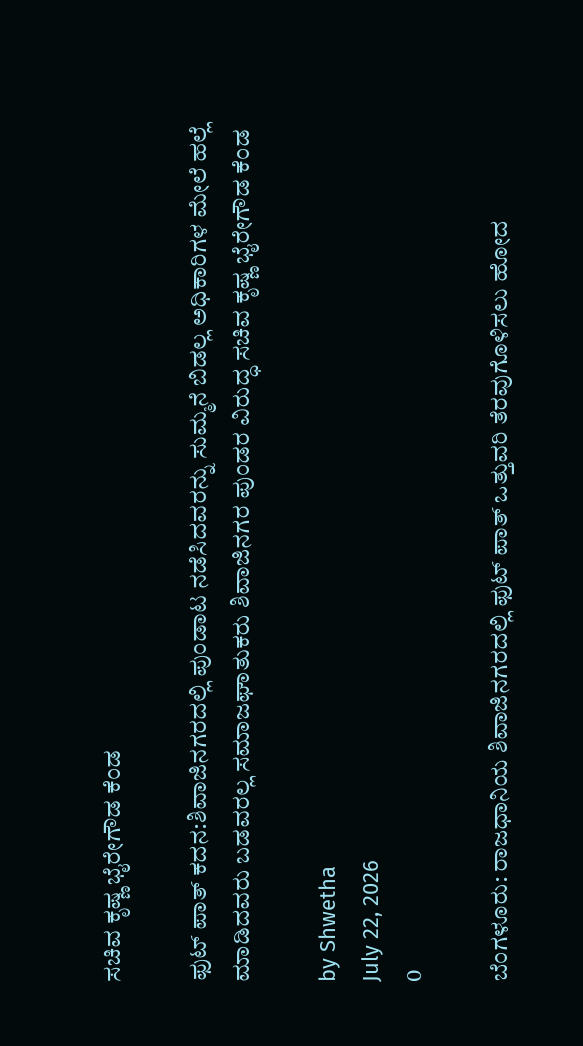ಸಚಿವ ಕೃಷ್ಣ ಭೈರೇಗೌಡ ಕೆಂಡ

ಫುಟ್ ಪಾತ್ ಕದನ:ಶಿವಾಜಿನಗರದಲ್ಲಿ ಪುಂಡಾಟ ನಡೆಸಿದವರನ್ನು ಸುಮ್ಮನೆ ಬಿಡಲ್ಲ ಅಧಿಕಾರಿಗಳ ಮೇಲೆ ಹಲ್ಲೆ ಮಾಡಿದವರು ಬಡವರಲ್ಲ ಸಮಾಜಘಾತುಕರು ಶಿವಾಜಿನಗರ ಪುಂಡರ ವಿರುದ್ಧ ಸಚಿವ ಕೃಷ್ಣ ಭೈರೇಗೌಡ ಕೆಂಡ

by Shwetha
July 22, 2026
0

ಬೆಂಗಳೂರು: ರಾಜಧಾನಿಯ ಶಿವಾಜಿನಗರದಲ್ಲಿ ಫುಟ್ ಪಾತ್ ಒತ್ತುವರಿ ತೆರವುಗೊಳಿಸಲು ಹೋದ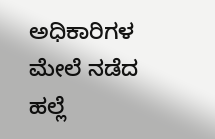ಅಧಿಕಾರಿಗಳ ಮೇಲೆ ನಡೆದ ಹಲ್ಲೆ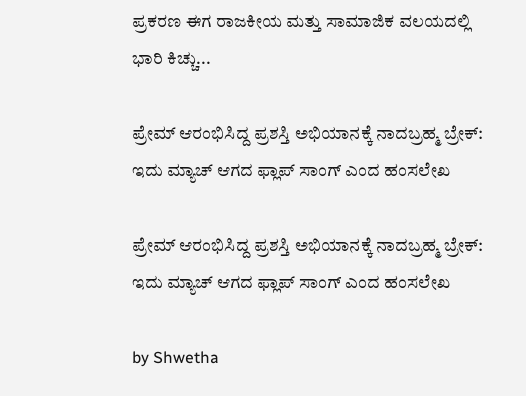ಪ್ರಕರಣ ಈಗ ರಾಜಕೀಯ ಮತ್ತು ಸಾಮಾಜಿಕ ವಲಯದಲ್ಲಿ ಭಾರಿ ಕಿಚ್ಚು...

ಪ್ರೇಮ್ ಆರಂಭಿಸಿದ್ದ ಪ್ರಶಸ್ತಿ ಅಭಿಯಾನಕ್ಕೆ ನಾದಬ್ರಹ್ಮ ಬ್ರೇಕ್: ಇದು ಮ್ಯಾಚ್ ಆಗದ ಫ್ಲಾಪ್ ಸಾಂಗ್ ಎಂದ ಹಂಸಲೇಖ

ಪ್ರೇಮ್ ಆರಂಭಿಸಿದ್ದ ಪ್ರಶಸ್ತಿ ಅಭಿಯಾನಕ್ಕೆ ನಾದಬ್ರಹ್ಮ ಬ್ರೇಕ್: ಇದು ಮ್ಯಾಚ್ ಆಗದ ಫ್ಲಾಪ್ ಸಾಂಗ್ ಎಂದ ಹಂಸಲೇಖ

by Shwetha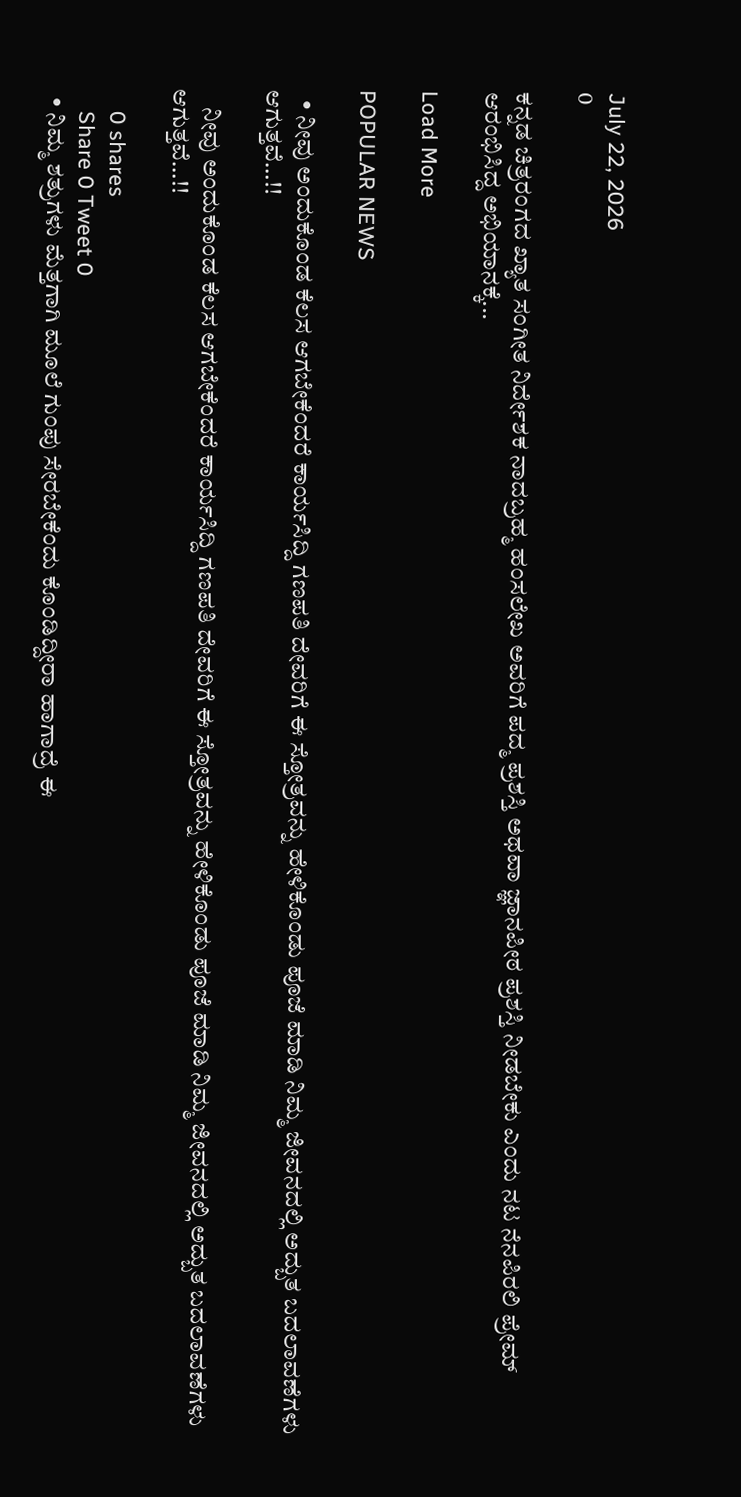July 22, 2026
0

ಕನ್ನಡ ಚಿತ್ರರಂಗದ ಖ್ಯಾತ ಸಂಗೀತ ನಿರ್ದೇಶಕ ನಾದಬ್ರಹ್ಮ ಹಂಸಲೇಖ ಅವರಿಗೆ ಪದ್ಮ ಪ್ರಶಸ್ತಿ ಅಥವಾ ಜ್ಞಾನಪೀಠ ಪ್ರಶಸ್ತಿ ನೀಡಬೇಕು ಎಂದು ನಟ ನೆನಪಿರಲಿ ಪ್ರೇಮ್ ಆರಂಭಿಸಿದ್ದ ಅಭಿಯಾನಕ್ಕೆ...

Load More

POPULAR NEWS

  • ನೀವು ಅಂದುಕೊಂಡ ಕೆಲಸ ಆಗಬೇಕೆಂದರೆ ಕಾರ್ಯಸಿದ್ದಿ ಗಣಪತಿ ದೇವರಿಗೆ ಈ ಸ್ತೋತ್ರವನ್ನು ಹೇಳಿಕೊಂಡು ಪೂಜೆ ಮಾಡಿ ನಿಮ್ಮ ಜೀವನದಲ್ಲಿ ಅದ್ಬುತ ಬದಲಾವಣೆಗಳು ಆಗುತ್ತವೆ…!!

    ನೀವು ಅಂದುಕೊಂಡ ಕೆಲಸ ಆಗಬೇಕೆಂದರೆ ಕಾರ್ಯಸಿದ್ದಿ ಗಣಪತಿ ದೇವರಿಗೆ ಈ ಸ್ತೋತ್ರವನ್ನು ಹೇಳಿಕೊಂಡು ಪೂಜೆ ಮಾಡಿ ನಿಮ್ಮ ಜೀವನದಲ್ಲಿ ಅದ್ಬುತ ಬದಲಾವಣೆಗಳು ಆಗುತ್ತವೆ…!!

    0 shares
    Share 0 Tweet 0
  • ನಿಮ್ಮ ಶತ್ರುಗಳು ಮೆತ್ತಗಾಗಿ ಮೂಲೆ ಗುಂಪು ಸೇರಬೇಕೆಂದು ಕೊಂಡಿದ್ದೀರಾ ಹಾಗಾದ್ರೆ ಈ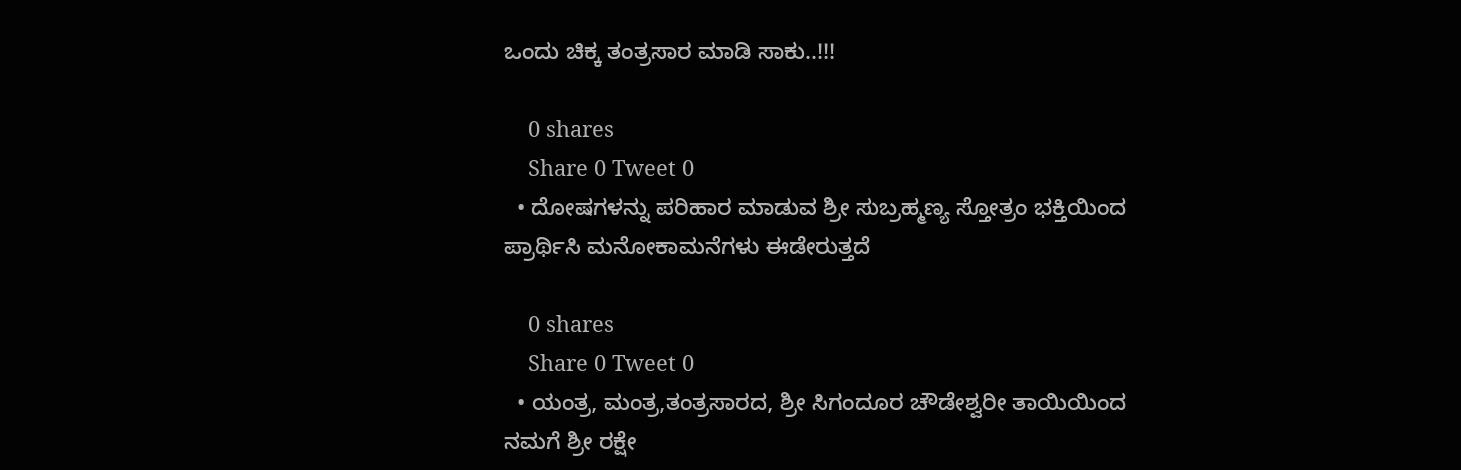ಒಂದು ಚಿಕ್ಕ ತಂತ್ರಸಾರ ಮಾಡಿ ಸಾಕು..!!!

    0 shares
    Share 0 Tweet 0
  • ದೋಷಗಳನ್ನು ಪರಿಹಾರ ಮಾಡುವ ಶ್ರೀ ಸುಬ್ರಹ್ಮಣ್ಯ ಸ್ತೋತ್ರಂ ಭಕ್ತಿಯಿಂದ ಪ್ರಾರ್ಥಿಸಿ ಮನೋಕಾಮನೆಗಳು ಈಡೇರುತ್ತದೆ

    0 shares
    Share 0 Tweet 0
  • ಯಂತ್ರ, ಮಂತ್ರ,ತಂತ್ರಸಾರದ, ಶ್ರೀ ಸಿಗಂದೂರ ಚೌಡೇಶ್ವರೀ ತಾಯಿಯಿಂದ ನಮಗೆ ಶ್ರೀ ರಕ್ಷೇ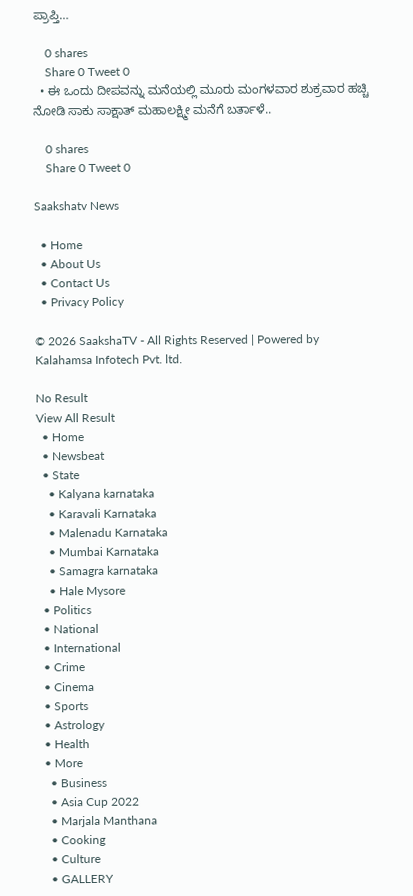ಪ್ರಾಪ್ತಿ…

    0 shares
    Share 0 Tweet 0
  • ಈ ಒಂದು ದೀಪವನ್ನು ಮನೆಯಲ್ಲಿ ಮೂರು ಮಂಗಳವಾರ ಶುಕ್ರವಾರ ಹಚ್ಚಿ ನೋಡಿ ಸಾಕು ಸಾಕ್ಷಾತ್ ಮಹಾಲಕ್ಷ್ಮೀ ಮನೆಗೆ ಬರ್ತಾಳೆ..

    0 shares
    Share 0 Tweet 0

Saakshatv News

  • Home
  • About Us
  • Contact Us
  • Privacy Policy

© 2026 SaakshaTV - All Rights Reserved | Powered by Kalahamsa Infotech Pvt. ltd.

No Result
View All Result
  • Home
  • Newsbeat
  • State
    • Kalyana karnataka
    • Karavali Karnataka
    • Malenadu Karnataka
    • Mumbai Karnataka
    • Samagra karnataka
    • Hale Mysore
  • Politics
  • National
  • International
  • Crime
  • Cinema
  • Sports
  • Astrology
  • Health
  • More
    • Business
    • Asia Cup 2022
    • Marjala Manthana
    • Cooking
    • Culture
    • GALLERY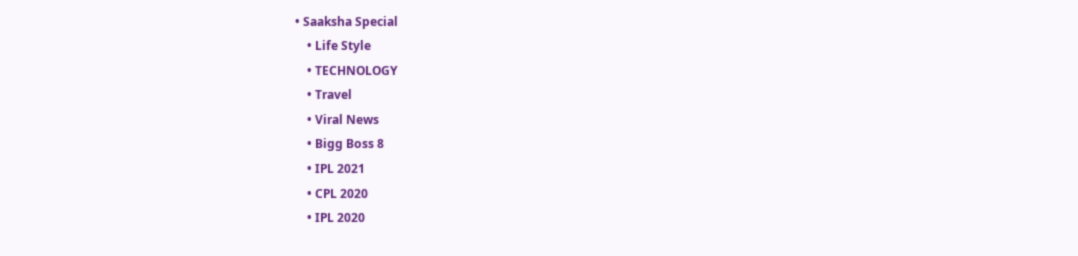• Saaksha Special
    • Life Style
    • TECHNOLOGY
    • Travel
    • Viral News
    • Bigg Boss 8
    • IPL 2021
    • CPL 2020
    • IPL 2020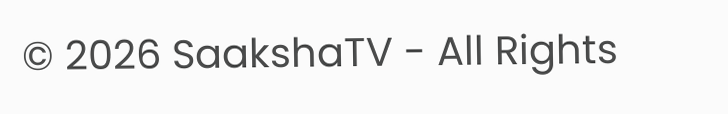© 2026 SaakshaTV - All Rights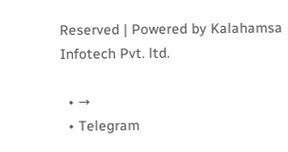Reserved | Powered by Kalahamsa Infotech Pvt. ltd.

  • →
  • Telegram